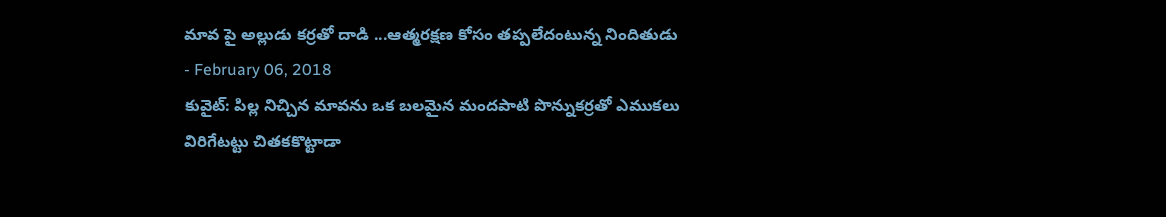మావ పై అల్లుడు కర్రతో దాడి ...ఆత్మరక్షణ కోసం తప్పలేదంటున్న నిందితుడు
- February 06, 2018
కువైట్: పిల్ల నిచ్చిన మావను ఒక బలమైన మందపాటి పొన్నుకర్రతో ఎముకలు విరిగేటట్టు చితకకొట్టాడా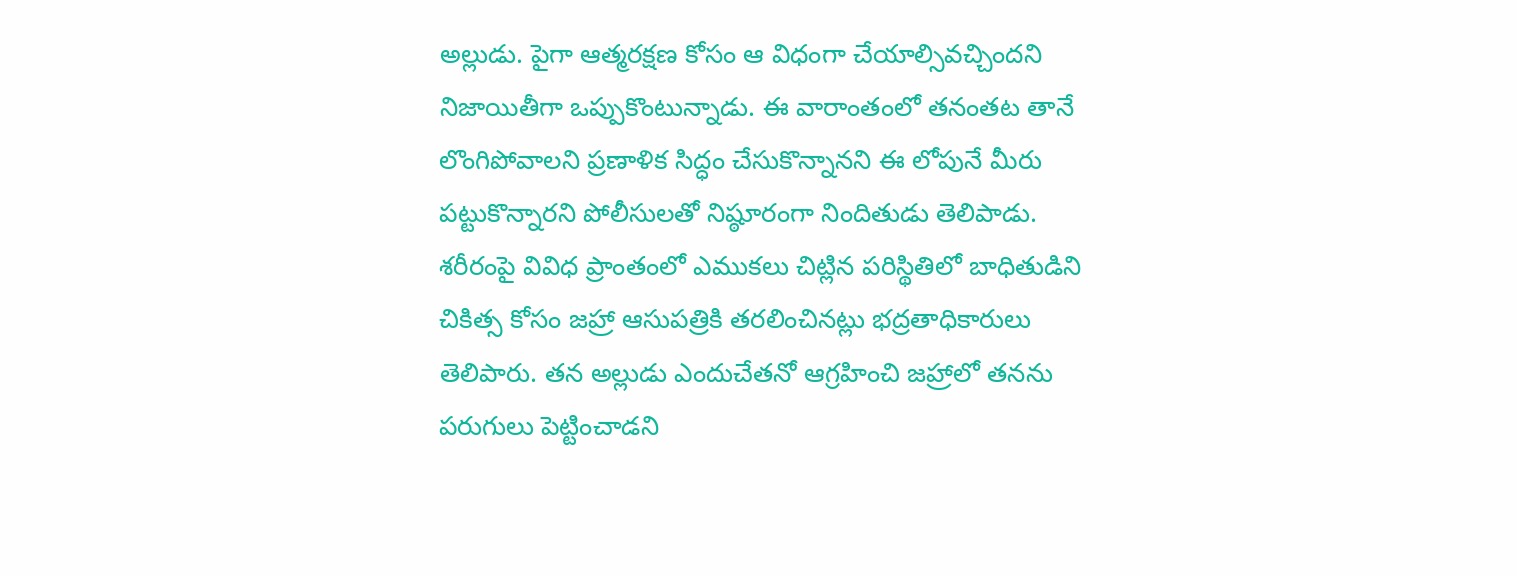అల్లుడు. పైగా ఆత్మరక్షణ కోసం ఆ విధంగా చేయాల్సివచ్చిందని నిజాయితీగా ఒప్పుకొంటున్నాడు. ఈ వారాంతంలో తనంతట తానే లొంగిపోవాలని ప్రణాళిక సిద్ధం చేసుకొన్నానని ఈ లోపునే మీరు పట్టుకొన్నారని పోలీసులతో నిష్ఠూరంగా నిందితుడు తెలిపాడు. శరీరంపై వివిధ ప్రాంతంలో ఎముకలు చిట్లిన పరిస్థితిలో బాధితుడిని చికిత్స కోసం జహ్రా ఆసుపత్రికి తరలించినట్లు భద్రతాధికారులు తెలిపారు. తన అల్లుడు ఎందుచేతనో ఆగ్రహించి జహ్రాలో తనను పరుగులు పెట్టించాడని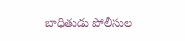బాధితుడు పోలీసుల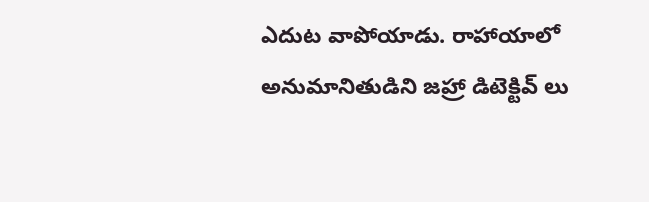ఎదుట వాపోయాడు. రాహాయాలో అనుమానితుడిని జహ్రా డిటెక్టివ్ లు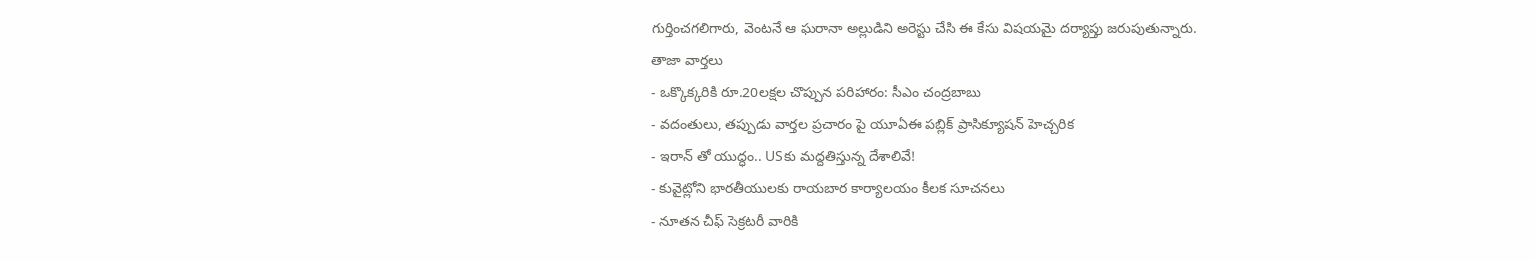గుర్తించగలిగారు, వెంటనే ఆ ఘరానా అల్లుడిని అరెస్టు చేసి ఈ కేసు విషయమై దర్యాప్తు జరుపుతున్నారు.
తాజా వార్తలు
- ఒక్కొక్కరికి రూ.20లక్షల చొప్పున పరిహారం: సీఎం చంద్రబాబు
- వదంతులు, తప్పుడు వార్తల ప్రచారం పై యూఏఈ పబ్లిక్ ప్రాసిక్యూషన్ హెచ్చరిక
- ఇరాన్ తో యుద్ధం.. USకు మద్దతిస్తున్న దేశాలివే!
- కువైట్లోని భారతీయులకు రాయబార కార్యాలయం కీలక సూచనలు
- నూతన చీఫ్ సెక్రటరీ వారికి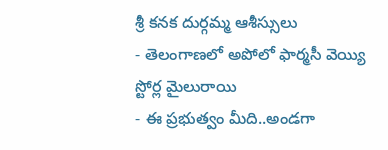శ్రీ కనక దుర్గమ్మ ఆశీస్సులు
- తెలంగాణలో అపోలో ఫార్మసీ వెయ్యి స్టోర్ల మైలురాయి
- ఈ ప్రభుత్వం మీది..అండగా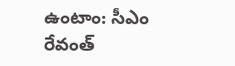ఉంటాం: సీఎం రేవంత్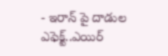- ఇరాన్ పై దాడుల ఎఫెక్ట్..ఎయిర్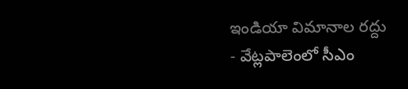ఇండియా విమానాల రద్దు
- వేట్లపాలెంలో సీఎం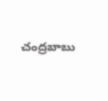చంద్రబాబు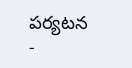పర్యటన
-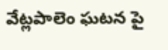వేట్లపాలెం ఘటన పై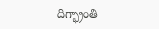దిగ్భ్రాంతి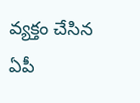వ్యక్తం చేసిన ఏపీ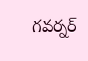గవర్నర్